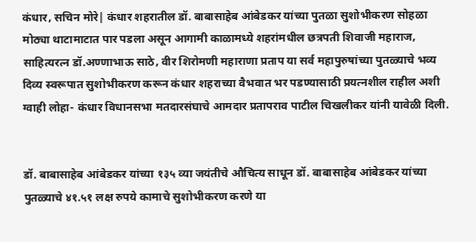कंधार, सचिन मोरे| कंधार शहरातील डॉ. बाबासाहेब आंबेडकर यांच्या पुतळा सुशोभीकरण सोहळा मोठ्या थाटामाटात पार पडला असून आगामी काळामध्ये शहरांमधील छत्रपती शिवाजी महाराज, साहित्यरत्न डॉ.अण्णाभाऊ साठे, वीर शिरोमणी महाराणा प्रताप या सर्व महापुरुषांच्या पुतळ्याचे भव्य दिव्य स्वरूपात सुशोभीकरण करून कंधार शहराच्या वैभवात भर पडण्यासाठी प्रयत्नशील राहील अशी ग्वाही लोहा- कंधार विधानसभा मतदारसंघाचे आमदार प्रतापराव पाटील चिखलीकर यांनी यावेळी दिली.


डॉ. बाबासाहेब आंबेडकर यांच्या १३५ व्या जयंतीचे औचित्य साधून डॉ. बाबासाहेब आंबेडकर यांच्या पुतळ्याचे ४१.५१ लक्ष रुपये कामाचे सुशोभीकरण करणे या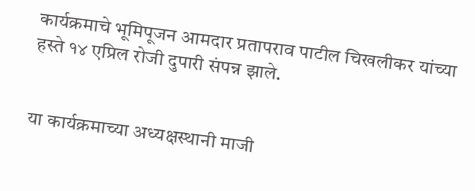कार्यक्रमाचे भूमिपूजन आमदार प्रतापराव पाटील चिखलीकर यांच्या हस्ते १४ एप्रिल रोजी दुपारी संपन्न झाले.


या कार्यक्रमाच्या अध्यक्षस्थानी माजी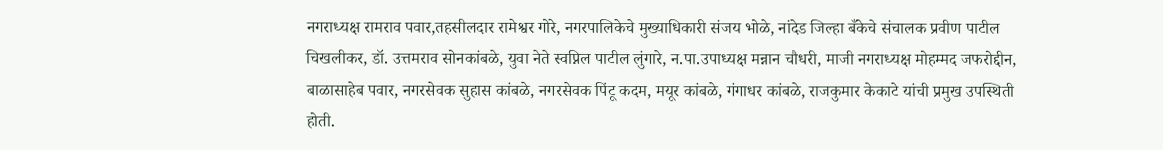नगराध्यक्ष रामराव पवार,तहसीलदार रामेश्वर गोरे, नगरपालिकेचे मुख्याधिकारी संजय भोळे, नांदेड जिल्हा बँकेचे संचालक प्रवीण पाटील चिखलीकर, डॉ. उत्तमराव सोनकांबळे, युवा नेते स्वप्निल पाटील लुंगारे, न.पा.उपाध्यक्ष मन्नान चौधरी, माजी नगराध्यक्ष मोहम्मद जफरोद्दीन, बाळासाहेब पवार, नगरसेवक सुहास कांबळे, नगरसेवक पिंटू कदम, मयूर कांबळे, गंगाधर कांबळे, राजकुमार केकाटे यांची प्रमुख उपस्थिती होती.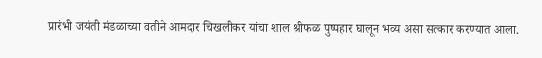प्रारंभी जयंती मंडळाच्या वतीने आमदार चिखलीकर यांचा शाल श्रीफळ पुष्पहार घालून भव्य असा सत्कार करण्यात आला.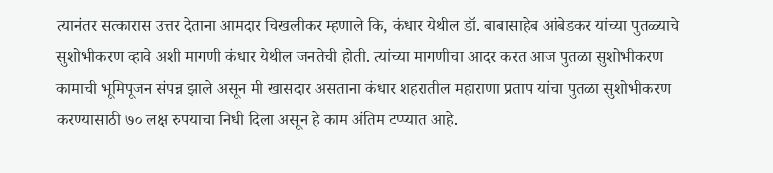त्यानंतर सत्कारास उत्तर देताना आमदार चिखलीकर म्हणाले कि, कंधार येथील डॉ. बाबासाहेब आंबेडकर यांच्या पुतळ्याचे सुशोभीकरण व्हावे अशी मागणी कंधार येथील जनतेची होती. त्यांच्या मागणीचा आदर करत आज पुतळा सुशोभीकरण कामाची भूमिपूजन संपन्न झाले असून मी खासदार असताना कंधार शहरातील महाराणा प्रताप यांचा पुतळा सुशोभीकरण करण्यासाठी ७० लक्ष रुपयाचा निधी दिला असून हे काम अंतिम टप्प्यात आहे.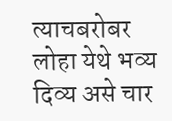त्याचबरोबर लोहा येथे भव्य दिव्य असे चार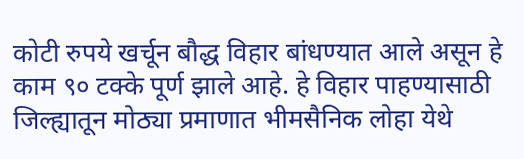कोटी रुपये खर्चून बौद्ध विहार बांधण्यात आले असून हे काम ९० टक्के पूर्ण झाले आहे. हे विहार पाहण्यासाठी जिल्ह्यातून मोठ्या प्रमाणात भीमसैनिक लोहा येथे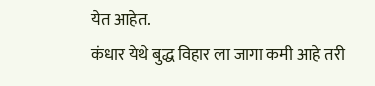येत आहेत.
कंधार येथे बुद्ध विहार ला जागा कमी आहे तरी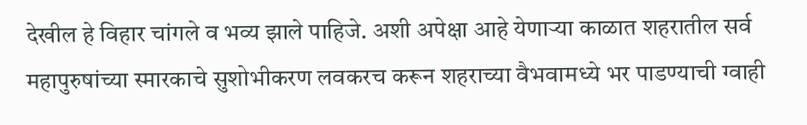देखील हे विहार चांगले व भव्य झाले पाहिजे. अशी अपेक्षा आहे येणाऱ्या काळात शहरातील सर्व महापुरुषांच्या स्मारकाचे सुशोभीकरण लवकरच करून शहराच्या वैभवामध्ये भर पाडण्याची ग्वाही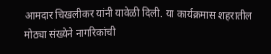आमदार चिखलीकर यांनी यावेळी दिली. या कार्यक्रमास शहरातील मोठ्या संख्येने नागरिकांची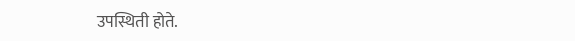उपस्थिती होते.